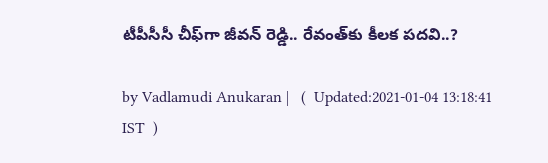టీపీసీసీ చీఫ్‌గా‌ జీవన్ రెడ్డి.. రేవంత్‌కు కీలక పదవి..?

by Vadlamudi Anukaran |   (  Updated:2021-01-04 13:18:41  IST  )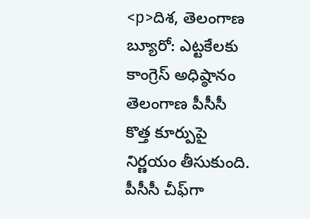<p>దిశ, తెలంగాణ బ్యూరో: ఎట్టకేలకు కాంగ్రెస్ అధిష్ఠానం తెలంగాణ పీసీసీ కొత్త కూర్పుపై నిర్ణయం తీసుకుంది. పీసీసీ చీఫ్‌గా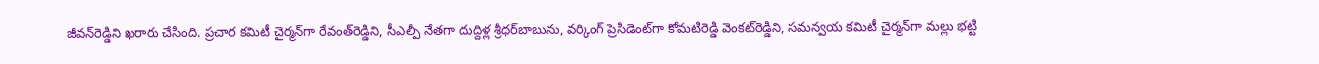జీవన్‌రెడ్డిని ఖరారు చేసింది. ప్రచార కమిటీ చైర్మన్‌గా రేవంత్‌రెడ్డిని, సీఎల్పీ నేతగా దుద్దిళ్ల శ్రీధర్‌బాబును, వర్కింగ్ ప్రెసిడెంట్‌గా కోమటిరెడ్డి వెంకట్‌రెడ్డిని, సమన్వయ కమిటీ చైర్మన్‌గా మల్లు భట్టి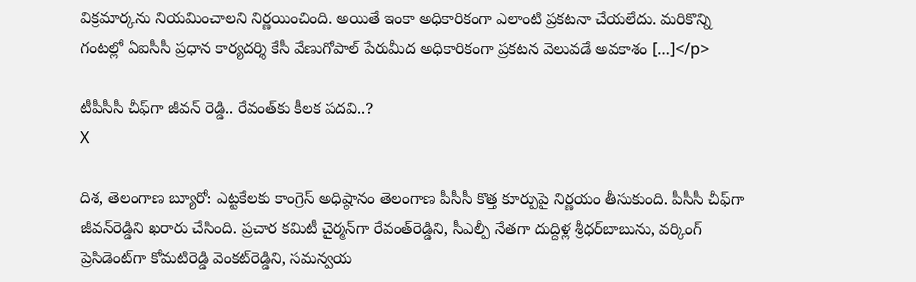విక్రమార్కను నియమించాలని నిర్ణయించింది. అయితే ఇంకా అధికారికంగా ఎలాంటి ప్రకటనా చేయలేదు. మరికొన్ని గంటల్లో ఏఐసీసీ ప్రధాన కార్యదర్శి కేసీ వేణుగోపాల్ పేరుమీద అధికారికంగా ప్రకటన వెలువడే అవకాశం […]</p>

టీపీసీసీ చీఫ్‌గా‌ జీవన్ రెడ్డి.. రేవంత్‌కు కీలక పదవి..?
X

దిశ, తెలంగాణ బ్యూరో: ఎట్టకేలకు కాంగ్రెస్ అధిష్ఠానం తెలంగాణ పీసీసీ కొత్త కూర్పుపై నిర్ణయం తీసుకుంది. పీసీసీ చీఫ్‌గా జీవన్‌రెడ్డిని ఖరారు చేసింది. ప్రచార కమిటీ చైర్మన్‌గా రేవంత్‌రెడ్డిని, సీఎల్పీ నేతగా దుద్దిళ్ల శ్రీధర్‌బాబును, వర్కింగ్ ప్రెసిడెంట్‌గా కోమటిరెడ్డి వెంకట్‌రెడ్డిని, సమన్వయ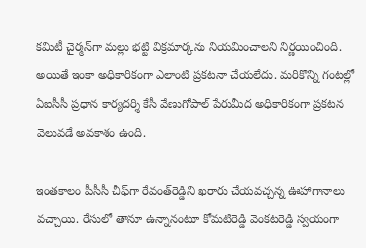కమిటీ చైర్మన్‌గా మల్లు భట్టి విక్రమార్కను నియమించాలని నిర్ణయించింది. అయితే ఇంకా అధికారికంగా ఎలాంటి ప్రకటనా చేయలేదు. మరికొన్ని గంటల్లో ఏఐసీసీ ప్రధాన కార్యదర్శి కేసీ వేణుగోపాల్ పేరుమీద అధికారికంగా ప్రకటన వెలువడే అవకాశం ఉంది.

ఇంతకాలం పీసీసీ చీఫ్‌గా రేవంత్‌రెడ్డిని ఖరారు చేయవచ్చన్న ఊహాగానాలు వచ్చాయి. రేసులో తానూ ఉన్నానంటూ కోమటిరెడ్డి వెంకటరెడ్డి స్వయంగా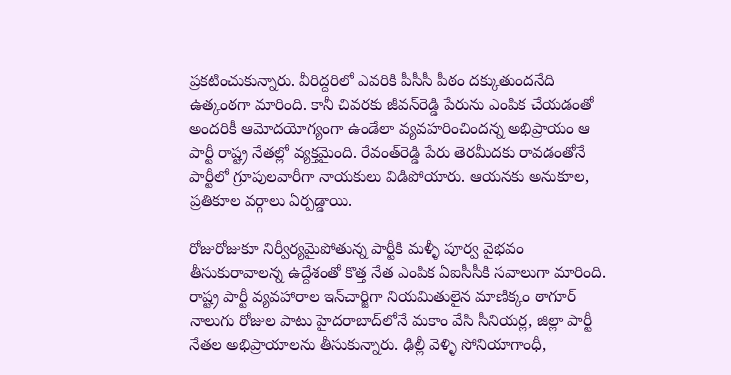ప్రకటించుకున్నారు. వీరిద్దరిలో ఎవరికి పీసీసీ పీఠం దక్కుతుందనేది ఉత్కంఠగా మారింది. కానీ చివరకు జీవన్‌రెడ్డి పేరును ఎంపిక చేయడంతో అందరికీ ఆమోదయోగ్యంగా ఉండేలా వ్యవహరించిందన్న అభిప్రాయం ఆ పార్టీ రాష్ట్ర నేతల్లో వ్యక్తమైంది. రేవంత్‌రెడ్డి పేరు తెరమీదకు రావడంతోనే పార్టీలో గ్రూపులవారీగా నాయకులు విడిపోయారు. ఆయనకు అనుకూల, ప్రతికూల వర్గాలు ఏర్పడ్డాయి.

రోజురోజుకూ నిర్వీర్యమైపోతున్న పార్టీకి మళ్ళీ పూర్వ వైభవం తీసుకురావాలన్న ఉద్దేశంతో కొత్త నేత ఎంపిక ఏఐసీసీకి సవాలుగా మారింది. రాష్ట్ర పార్టీ వ్యవహారాల ఇన్‌చార్జిగా నియమితులైన మాణిక్కం ఠాగూర్ నాలుగు రోజుల పాటు హైదరాబాద్‌లోనే మకాం వేసి సీనియర్ల, జిల్లా పార్టీ నేతల అభిప్రాయాలను తీసుకున్నారు. ఢిల్లీ వెళ్ళి సోనియాగాంధీ,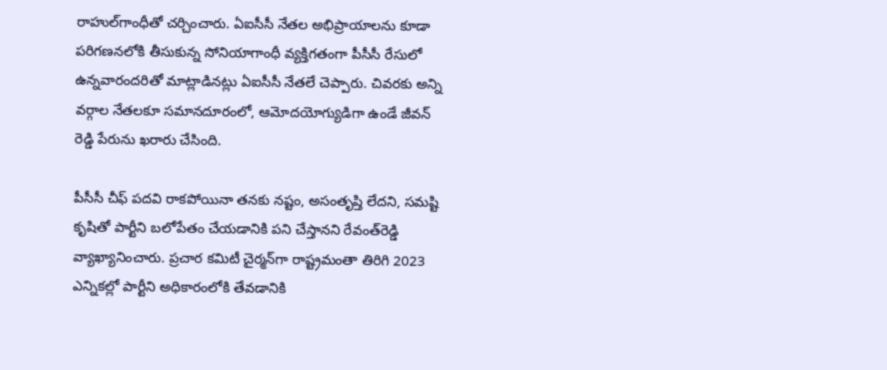రాహుల్‌గాంధీతో చర్చించారు. ఏఐసీసీ నేతల అభిప్రాయాలను కూడా పరిగణనలోకి తీసుకున్న సోనియాగాంధీ వ్యక్తిగతంగా పీసీసీ రేసులో ఉన్నవారందరితో మాట్లాడినట్లు ఏఐసీసీ నేతలే చెప్పారు. చివరకు అన్ని వర్గాల నేతలకూ సమానదూరంలో, ఆమోదయోగ్యుడిగా ఉండే జీవన్ రెడ్డి పేరును ఖరారు చేసింది.

పీసీసీ చీఫ్ పదవి రాకపోయినా తనకు నష్టం, అసంతృప్తి లేదని, సమష్టి కృషితో పార్టీని బలోపేతం చేయడానికి పని చేస్తానని రేవంత్‌రెడ్డి వ్యాఖ్యానించారు. ప్రచార కమిటీ చైర్మన్‌గా రాష్ట్రమంతా తిరిగి 2023 ఎన్నికల్లో పార్టీని అధికారంలోకి తేవడానికి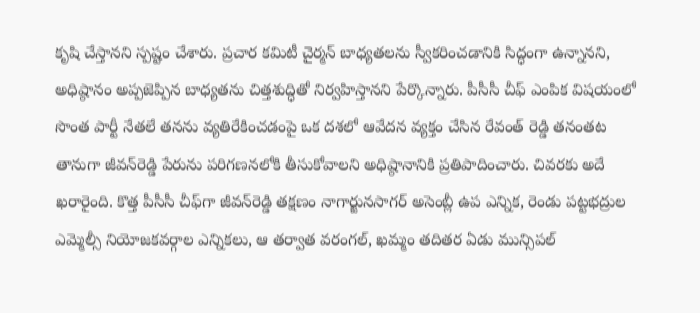కృషి చేస్తానని స్పష్టం చేశారు. ప్రచార కమిటీ చైర్మన్ బాధ్యతలను స్వీకరించడానికి సిద్ధంగా ఉన్నానని, అధిష్ఠానం అప్పజెప్పిన బాధ్యతను చిత్తశుద్ధితో నిర్వహిస్తానని పేర్కొన్నారు. పీసీసీ చీఫ్ ఎంపిక విషయంలో సొంత పార్టీ నేతలే తనను వ్యతిరేకించడంపై ఒక దశలో ఆవేదన వ్యక్తం చేసిన రేవంత్ రెడ్డి తనంతట తానుగా జీవన్‌రెడ్డి పేరును పరిగణనలోకి తీసుకోవాలని అధిష్ఠానానికి ప్రతిపాదించారు. చివరకు అదే ఖరారైంది. కొత్త పీసీసీ చీఫ్‌గా జీవన్‌రెడ్డి తక్షణం నాగార్జునసాగర్ అసెంబ్లీ ఉప ఎన్నిక, రెండు పట్టభద్రుల ఎమ్మెల్సీ నియోజకవర్గాల ఎన్నికలు, ఆ తర్వాత వరంగల్, ఖమ్మం తదితర ఏడు మున్సిపల్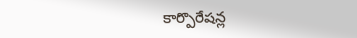కార్పొరేషన్ల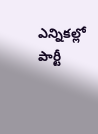ఎన్నికల్లో పార్టీ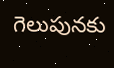గెలుపునకు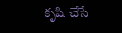కృషి చేసే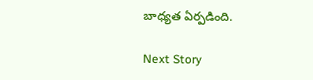బాధ్యత ఏర్పడింది.

Next Story